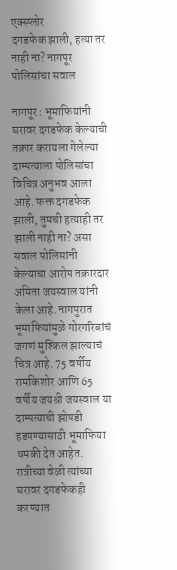एक्स्प्लोर
दगडफेक झाली, हत्या तर नाही ना? नागपूर पोलिसांचा सवाल

नागपूर : भूमाफियांनी घरावर दगडफेक केल्याची तक्रार करायला गेलेल्या दाम्पत्याला पोलिसांचा विचित्र अनुभव आला आहे. फक्त दगडफेक झाली, तुमची हत्याही तर झाली नाही ना? असा सवाल पोलिसांनी केल्याचा आरोप तक्रारदार अमिता जयस्वाल यांनी केला आहे. नागपुरात भूमाफियांमुळे गोरगरिबांचं जगणं मुश्किल झाल्याचं चित्र आहे. 75 वर्षीय रामकिशोर आणि 65 वर्षीय जयश्री जयस्वाल या दाम्पत्याची झोपडी हडपण्यासाठी भूमाफिया धमकी देत आहेत. रात्रीच्या वेळी त्यांच्या घरावर दगडफेकही करण्यात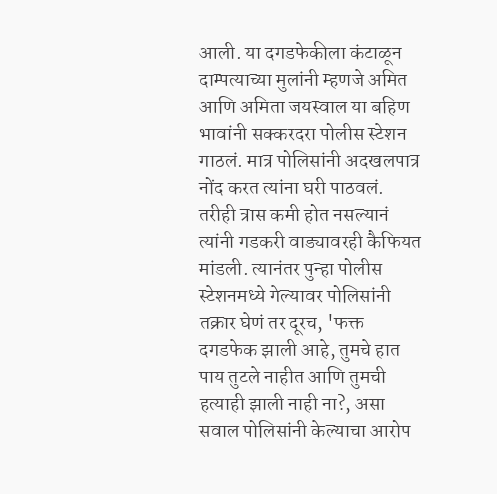आली. या दगडफेकीला कंटाळून दाम्पत्याच्या मुलांनी म्हणजे अमित आणि अमिता जयस्वाल या बहिण भावांनी सक्करदरा पोलीस स्टेशन गाठलं. मात्र पोलिसांनी अदखलपात्र नोंद करत त्यांना घरी पाठवलं. तरीही त्रास कमी होत नसल्यानं त्यांनी गडकरी वाड्यावरही कैफियत मांडली. त्यानंतर पुन्हा पोलीस स्टेशनमध्ये गेल्यावर पोलिसांनी तक्रार घेणं तर दूरच, 'फक्त दगडफेक झाली आहे, तुमचे हात पाय तुटले नाहीत आणि तुमची हत्याही झाली नाही ना?, असा सवाल पोलिसांनी केल्याचा आरोप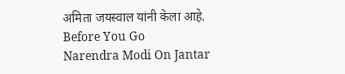अमिता जयस्वाल यांनी केला आहे.
Before You Go
Narendra Modi On Jantar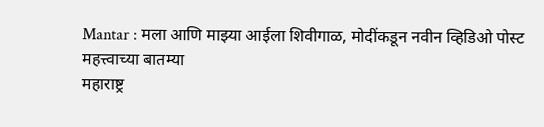Mantar : मला आणि माझ्या आईला शिवीगाळ, मोदींकडून नवीन व्हिडिओ पोस्ट
महत्त्वाच्या बातम्या
महाराष्ट्र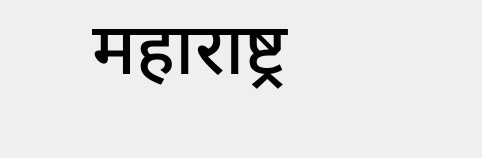महाराष्ट्र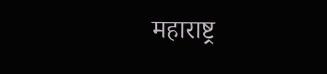महाराष्ट्र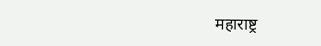महाराष्ट्र